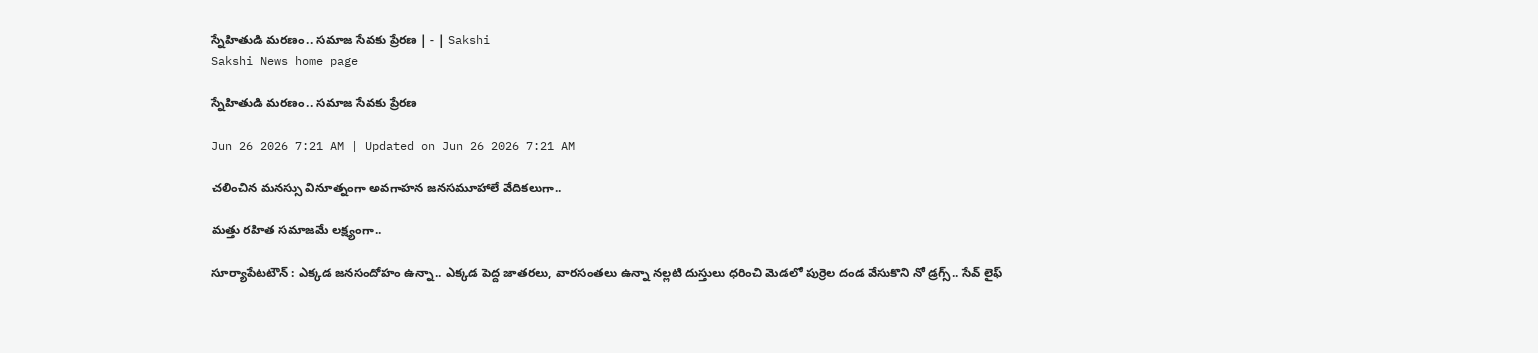స్నేహితుడి మరణం.. సమాజ సేవకు ప్రేరణ | - | Sakshi
Sakshi News home page

స్నేహితుడి మరణం.. సమాజ సేవకు ప్రేరణ

Jun 26 2026 7:21 AM | Updated on Jun 26 2026 7:21 AM

చలించిన మనస్సు వినూత్నంగా అవగాహన జనసమూహాలే వేదికలుగా..

మత్తు రహిత సమాజమే లక్ష్యంగా..

సూర్యాపేటటౌన్‌ : ఎక్కడ జనసందోహం ఉన్నా.. ఎక్కడ పెద్ద జాతరలు, వారసంతలు ఉన్నా నల్లటి దుస్తులు ధరించి మెడలో పుర్రెల దండ వేసుకొని నో డ్రగ్స్‌.. సేవ్‌ లైఫ్‌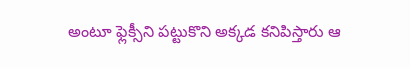అంటూ ఫ్లెక్సీని పట్టుకొని అక్కడ కనిపిస్తారు ఆ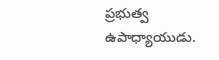ప్రభుత్వ ఉపాధ్యాయుడు.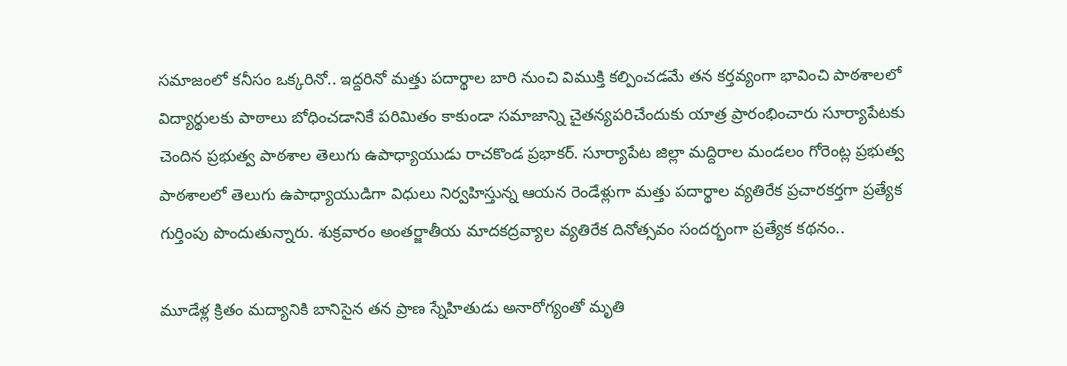సమాజంలో కనీసం ఒక్కరినో.. ఇద్దరినో మత్తు పదార్థాల బారి నుంచి విముక్తి కల్పించడమే తన కర్తవ్యంగా భావించి పాఠశాలలో విద్యార్థులకు పాఠాలు బోధించడానికే పరిమితం కాకుండా సమాజాన్ని చైతన్యపరిచేందుకు యాత్ర ప్రారంభించారు సూర్యాపేటకు చెందిన ప్రభుత్వ పాఠశాల తెలుగు ఉపాధ్యాయుడు రాచకొండ ప్రభాకర్‌. సూర్యాపేట జిల్లా మద్దిరాల మండలం గోరెంట్ల ప్రభుత్వ పాఠశాలలో తెలుగు ఉపాధ్యాయుడిగా విధులు నిర్వహిస్తున్న ఆయన రెండేళ్లుగా మత్తు పదార్థాల వ్యతిరేక ప్రచారకర్తగా ప్రత్యేక గుర్తింపు పొందుతున్నారు. శుక్రవారం అంతర్జాతీయ మాదకద్రవ్యాల వ్యతిరేక దినోత్సవం సందర్భంగా ప్రత్యేక కథనం..

మూడేళ్ల క్రితం మద్యానికి బానిసైన తన ప్రాణ స్నేహితుడు అనారోగ్యంతో మృతి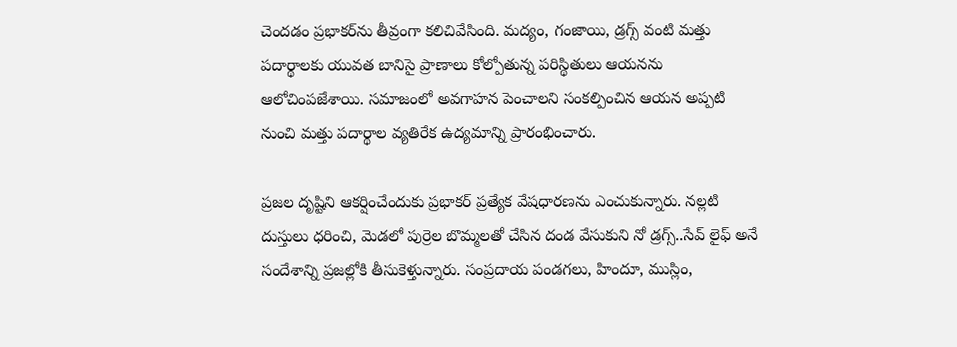చెందడం ప్రభాకర్‌ను తీవ్రంగా కలిచివేసింది. మద్యం, గంజాయి, డ్రగ్స్‌ వంటి మత్తు పదార్థాలకు యువత బానిసై ప్రాణాలు కోల్పోతున్న పరిస్థితులు ఆయనను ఆలోచింపజేశాయి. సమాజంలో అవగాహన పెంచాలని సంకల్పించిన ఆయన అప్పటి నుంచి మత్తు పదార్థాల వ్యతిరేక ఉద్యమాన్ని ప్రారంభించారు.

ప్రజల దృష్టిని ఆకర్షించేందుకు ప్రభాకర్‌ ప్రత్యేక వేషధారణను ఎంచుకున్నారు. నల్లటి దుస్తులు ధరించి, మెడలో పుర్రెల బొమ్మలతో చేసిన దండ వేసుకుని నో డ్రగ్స్‌..సేవ్‌ లైఫ్‌ అనే సందేశాన్ని ప్రజల్లోకి తీసుకెళ్తున్నారు. సంప్రదాయ పండగలు, హిందూ, ముస్లిం,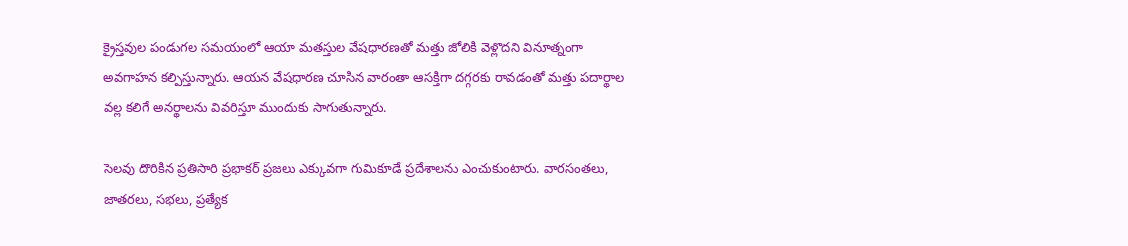క్రైస్తవుల పండుగల సమయంలో ఆయా మతస్తుల వేషధారణతో మత్తు జోలికి వెళ్లొదని వినూత్నంగా అవగాహన కల్పిస్తున్నారు. ఆయన వేషధారణ చూసిన వారంతా ఆసక్తిగా దగ్గరకు రావడంతో మత్తు పదార్థాల వల్ల కలిగే అనర్థాలను వివరిస్తూ ముందుకు సాగుతున్నారు.

సెలవు దొరికిన ప్రతిసారి ప్రభాకర్‌ ప్రజలు ఎక్కువగా గుమికూడే ప్రదేశాలను ఎంచుకుంటారు. వారసంతలు, జాతరలు, సభలు, ప్రత్యేక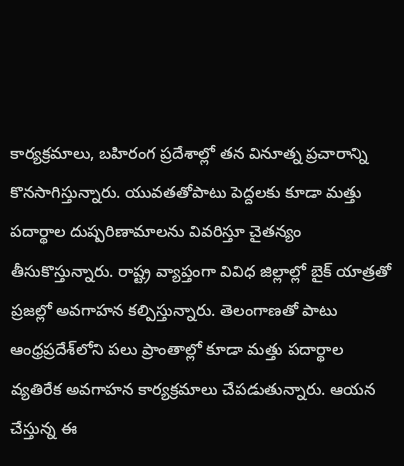కార్యక్రమాలు, బహిరంగ ప్రదేశాల్లో తన వినూత్న ప్రచారాన్ని కొనసాగిస్తున్నారు. యువతతోపాటు పెద్దలకు కూడా మత్తు పదార్థాల దుష్పరిణామాలను వివరిస్తూ చైతన్యం తీసుకొస్తున్నారు. రాష్ట్ర వ్యాప్తంగా వివిధ జిల్లాల్లో బైక్‌ యాత్రతో ప్రజల్లో అవగాహన కల్పిస్తున్నారు. తెలంగాణతో పాటు ఆంధ్రప్రదేశ్‌లోని పలు ప్రాంతాల్లో కూడా మత్తు పదార్థాల వ్యతిరేక అవగాహన కార్యక్రమాలు చేపడుతున్నారు. ఆయన చేస్తున్న ఈ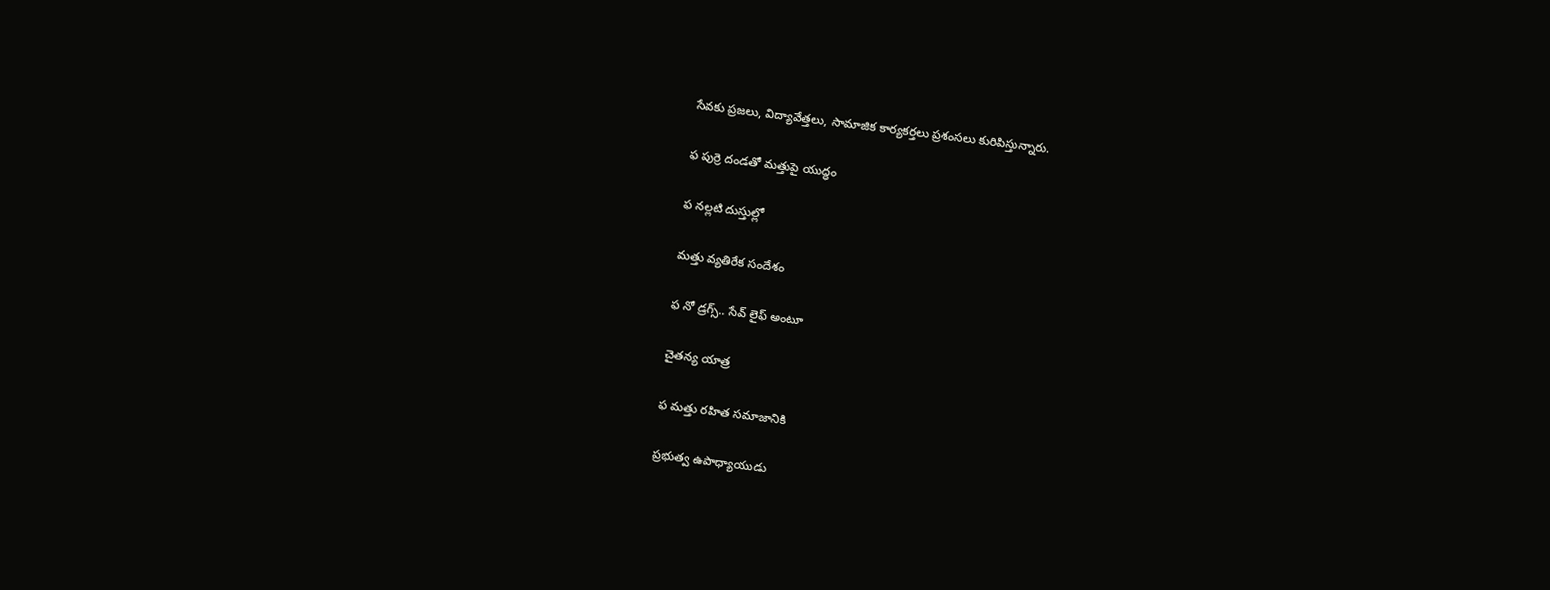సేవకు ప్రజలు, విద్యావేత్తలు, సామాజిక కార్యకర్తలు ప్రశంసలు కురిపిస్తున్నారు.

ఫ పుర్రె దండతో మత్తుపై యుద్ధం

ఫ నల్లటి దుస్తుల్లో

మత్తు వ్యతిరేక సందేశం

ఫ నో డ్రగ్స్‌.. సేవ్‌ లైఫ్‌ అంటూ

చైతన్య యాత్ర

ఫ మత్తు రహిత సమాజానికి

ప్రభుత్వ ఉపాధ్యాయుడు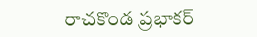రాచకొండ ప్రభాకర్‌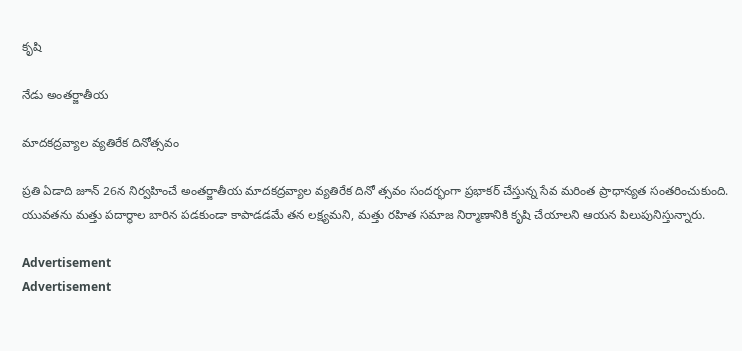కృషి

నేడు అంతర్జాతీయ

మాదకద్రవ్యాల వ్యతిరేక దినోత్సవం

ప్రతి ఏడాది జూన్‌ 26న నిర్వహించే అంతర్జాతీయ మాదకద్రవ్యాల వ్యతిరేక దినో త్సవం సందర్భంగా ప్రభాకర్‌ చేస్తున్న సేవ మరింత ప్రాధాన్యత సంతరించుకుంది. యువతను మత్తు పదార్థాల బారిన పడకుండా కాపాడడమే తన లక్ష్యమని, మత్తు రహిత సమాజ నిర్మాణానికి కృషి చేయాలని ఆయన పిలుపునిస్తున్నారు.

Advertisement
Advertisement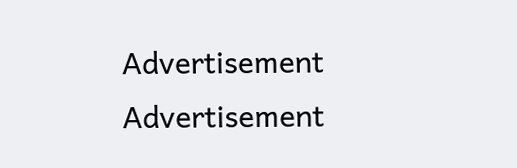Advertisement
Advertisement